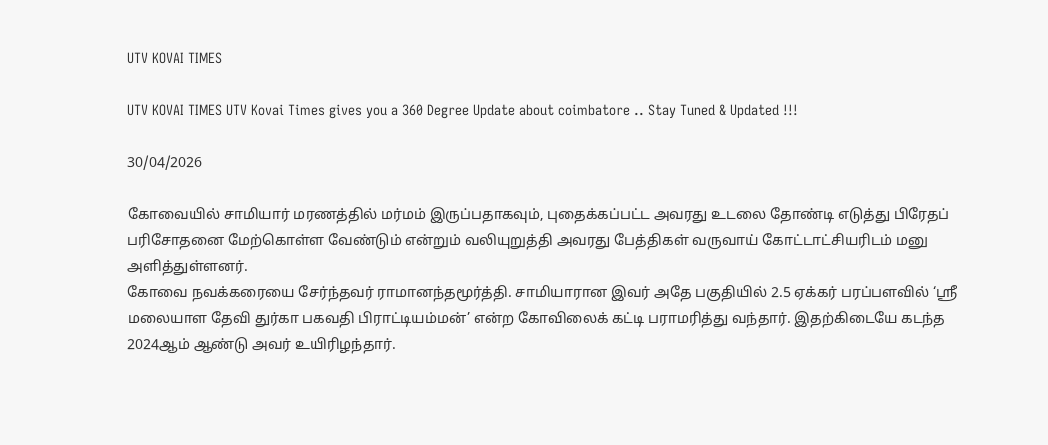UTV KOVAI TIMES

UTV KOVAI TIMES UTV Kovai Times gives you a 360 Degree Update about coimbatore .. Stay Tuned & Updated !!!

30/04/2026

கோவையில் சாமியார் மரணத்தில் மர்மம் இருப்பதாகவும், புதைக்கப்பட்ட அவரது உடலை தோண்டி எடுத்து பிரேதப் பரிசோதனை மேற்கொள்ள வேண்டும் என்றும் வலியுறுத்தி அவரது பேத்திகள் வருவாய் கோட்டாட்சியரிடம் மனு அளித்துள்ளனர்.
கோவை நவக்கரையை சேர்ந்தவர் ராமானந்தமூர்த்தி. சாமியாரான இவர் அதே பகுதியில் 2.5 ஏக்கர் பரப்பளவில் ‘ஸ்ரீ மலையாள தேவி துர்கா பகவதி பிராட்டியம்மன்’ என்ற கோவிலைக் கட்டி பராமரித்து வந்தார். இதற்கிடையே கடந்த 2024ஆம் ஆண்டு அவர் உயிரிழந்தார்.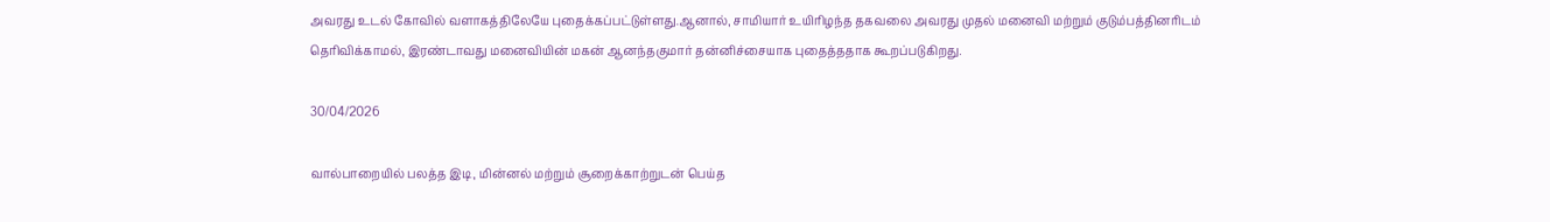அவரது உடல் கோவில் வளாகத்திலேயே புதைக்கப்பட்டுள்ளது.ஆனால், சாமியார் உயிரிழந்த தகவலை அவரது முதல் மனைவி மற்றும் குடும்பத்தினரிடம் தெரிவிக்காமல், இரண்டாவது மனைவியின் மகன் ஆனந்தகுமார் தன்னிச்சையாக புதைத்ததாக கூறப்படுகிறது.

30/04/2026

வால்பாறையில் பலத்த இடி, மின்னல் மற்றும் சூறைக்காற்றுடன் பெய்த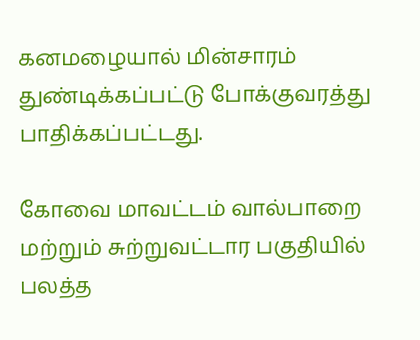கனமழையால் மின்சாரம் துண்டிக்கப்பட்டு போக்குவரத்து பாதிக்கப்பட்டது.

கோவை மாவட்டம் வால்பாறை மற்றும் சுற்றுவட்டார பகுதியில் பலத்த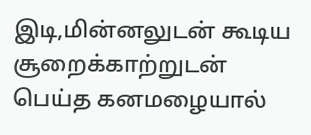இடி,மின்னலுடன் கூடிய சூறைக்காற்றுடன் பெய்த கனமழையால்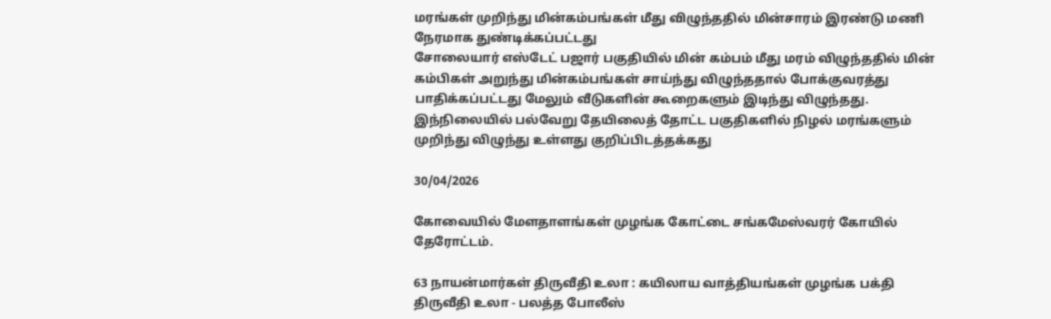மரங்கள் முறிந்து மின்கம்பங்கள் மீது விழுந்ததில் மின்சாரம் இரண்டு மணி நேரமாக துண்டிக்கப்பட்டது
சோலையார் எஸ்டேட் பஜார் பகுதியில் மின் கம்பம் மீது மரம் விழுந்ததில் மின் கம்பிகள் அறுந்து மின்கம்பங்கள் சாய்ந்து விழுந்ததால் போக்குவரத்து பாதிக்கப்பட்டது மேலும் வீடுகளின் கூறைகளும் இடிந்து விழுந்தது.
இந்நிலையில் பல்வேறு தேயிலைத் தோட்ட பகுதிகளில் நிழல் மரங்களும் முறிந்து விழுந்து உள்ளது குறிப்பிடத்தக்கது

30/04/2026

கோவையில் மேளதாளங்கள் முழங்க கோட்டை சங்கமேஸ்வரர் கோயில் தேரோட்டம்.

63 நாயன்மார்கள் திருவீதி உலா : கயிலாய வாத்தியங்கள் முழங்க பக்தி திருவீதி உலா - பலத்த போலீஸ்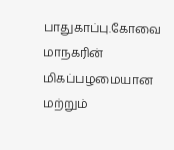பாதுகாப்பு.கோவை மாநகரின் மிகப்பழமையான மற்றும்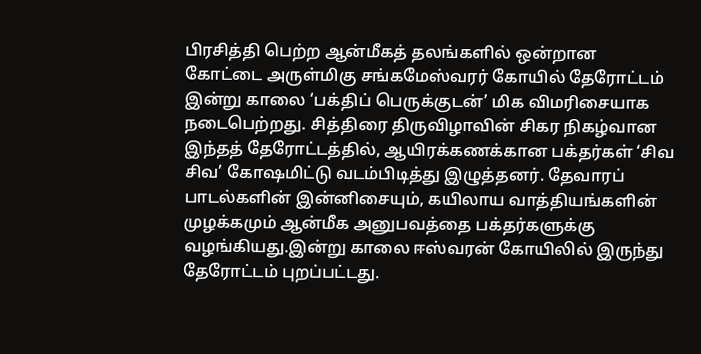பிரசித்தி பெற்ற ஆன்மீகத் தலங்களில் ஒன்றான கோட்டை அருள்மிகு சங்கமேஸ்வரர் கோயில் தேரோட்டம் இன்று காலை ‘பக்திப் பெருக்குடன்’ மிக விமரிசையாக நடைபெற்றது. சித்திரை திருவிழாவின் சிகர நிகழ்வான இந்தத் தேரோட்டத்தில், ஆயிரக்கணக்கான பக்தர்கள் ‘சிவ சிவ’ கோஷமிட்டு வடம்பிடித்து இழுத்தனர். தேவாரப் பாடல்களின் இன்னிசையும், கயிலாய வாத்தியங்களின் முழக்கமும் ஆன்மீக அனுபவத்தை பக்தர்களுக்கு வழங்கியது.இன்று காலை ஈஸ்வரன் கோயிலில் இருந்து தேரோட்டம் புறப்பட்டது.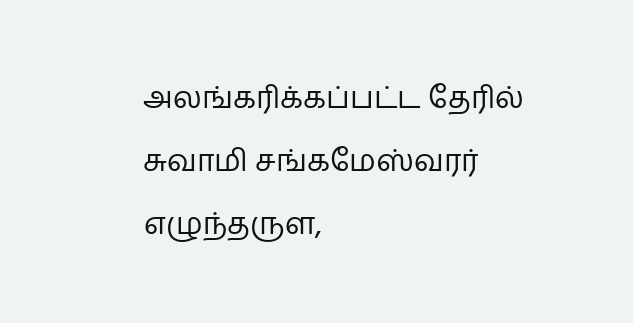அலங்கரிக்கப்பட்ட தேரில் சுவாமி சங்கமேஸ்வரர் எழுந்தருள,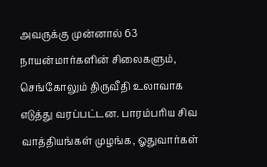அவருக்கு முன்னால் 63 நாயன்மார்களின் சிலைகளும், செங்கோலும் திருவீதி உலாவாக எடுத்து வரப்பட்டன. பாரம்பரிய சிவ வாத்தியங்கள் முழங்க, ஓதுவார்கள்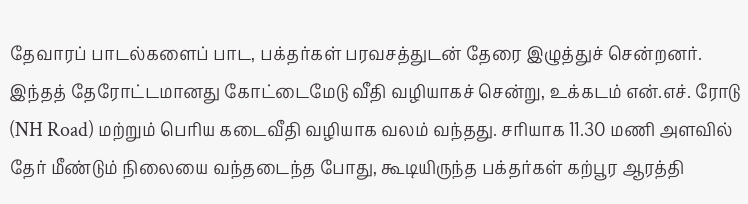தேவாரப் பாடல்களைப் பாட, பக்தர்கள் பரவசத்துடன் தேரை இழுத்துச் சென்றனர். இந்தத் தேரோட்டமானது கோட்டைமேடு வீதி வழியாகச் சென்று, உக்கடம் என்.எச். ரோடு (NH Road) மற்றும் பெரிய கடைவீதி வழியாக வலம் வந்தது. சரியாக 11.30 மணி அளவில் தேர் மீண்டும் நிலையை வந்தடைந்த போது, கூடியிருந்த பக்தர்கள் கற்பூர ஆரத்தி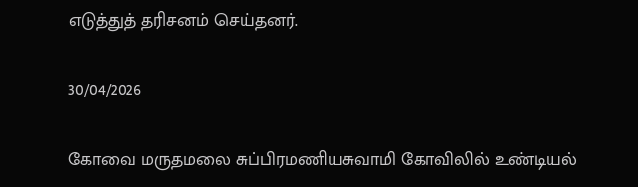எடுத்துத் தரிசனம் செய்தனர்.

30/04/2026

கோவை மருதமலை சுப்பிரமணியசுவாமி கோவிலில் உண்டியல்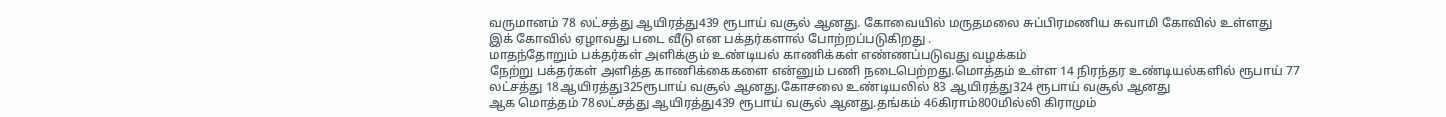வருமானம் 78 லட்சத்து ஆயிரத்து439 ரூபாய் வசூல் ஆனது. கோவையில் மருதமலை சுப்பிரமணிய சுவாமி கோவில் உள்ளது
இக் கோவில் ஏழாவது படை வீடு என பக்தர்களால் போற்றப்படுகிறது .
மாதந்தோறும் பக்தர்கள் அளிக்கும் உண்டியல் காணிக்கள் எண்ணப்படுவது வழக்கம்
நேற்று பக்தர்கள் அளித்த காணிக்கைகளை என்னும் பணி நடைபெற்றது.மொத்தம் உள்ள 14 நிரந்தர உண்டியல்களில் ரூபாய் 77 லட்சத்து 18ஆயிரத்து325ரூபாய் வசூல் ஆனது.கோசலை உண்டியலில் 83 ஆயிரத்து324 ரூபாய் வசூல் ஆனது
ஆக மொத்தம் 78லட்சத்து ஆயிரத்து439 ரூபாய் வசூல் ஆனது.தங்கம் 46கிராம்800மில்லி கிராமும்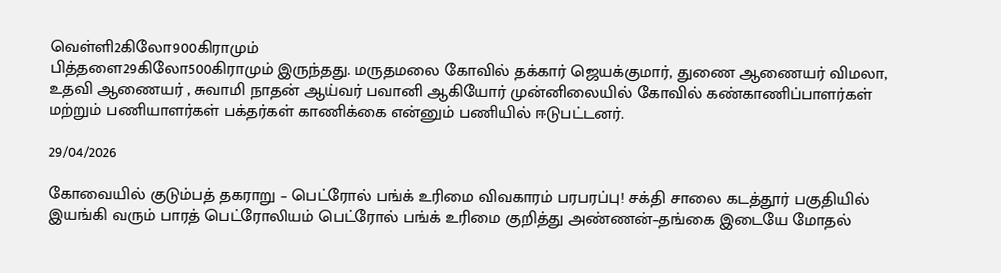வெள்ளி2கிலோ900கிராமும்
பித்தளை29கிலோ500கிராமும் இருந்தது. மருதமலை கோவில் தக்கார் ஜெயக்குமார், துணை ஆணையர் விமலா, உதவி ஆணையர் , சுவாமி நாதன் ஆய்வர் பவானி ஆகியோர் முன்னிலையில் கோவில் கண்காணிப்பாளர்கள் மற்றும் பணியாளர்கள் பக்தர்கள் காணிக்கை என்னும் பணியில் ஈடுபட்டனர்.

29/04/2026

கோவையில் குடும்பத் தகராறு – பெட்ரோல் பங்க் உரிமை விவகாரம் பரபரப்பு! சக்தி சாலை கடத்தூர் பகுதியில் இயங்கி வரும் பாரத் பெட்ரோலியம் பெட்ரோல் பங்க் உரிமை குறித்து அண்ணன்–தங்கை இடையே மோதல்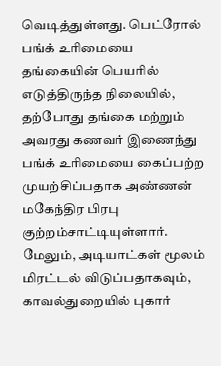வெடித்துள்ளது. பெட்ரோல் பங்க் உரிமையை தங்கையின் பெயரில் எடுத்திருந்த நிலையில், தற்போது தங்கை மற்றும் அவரது கணவர் இணைந்து பங்க் உரிமையை கைப்பற்ற முயற்சிப்பதாக அண்ணன் மகேந்திர பிரபு குற்றம்சாட்டியுள்ளார்.
மேலும், அடியாட்கள் மூலம் மிரட்டல் விடுப்பதாகவும், காவல்துறையில் புகார்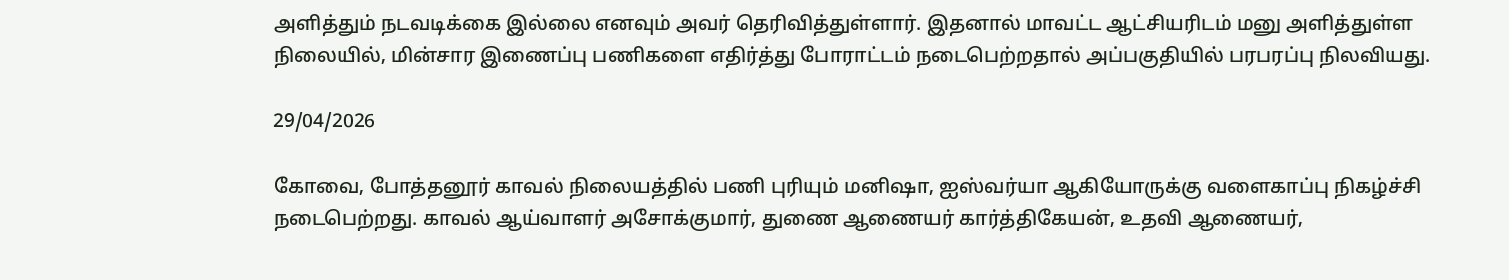அளித்தும் நடவடிக்கை இல்லை எனவும் அவர் தெரிவித்துள்ளார். இதனால் மாவட்ட ஆட்சியரிடம் மனு அளித்துள்ள நிலையில், மின்சார இணைப்பு பணிகளை எதிர்த்து போராட்டம் நடைபெற்றதால் அப்பகுதியில் பரபரப்பு நிலவியது.

29/04/2026

கோவை, போத்தனூர் காவல் நிலையத்தில் பணி புரியும் மனிஷா, ஐஸ்வர்யா ஆகியோருக்கு வளைகாப்பு நிகழ்ச்சி நடைபெற்றது. காவல் ஆய்வாளர் அசோக்குமார், துணை ஆணையர் கார்த்திகேயன், உதவி ஆணையர்,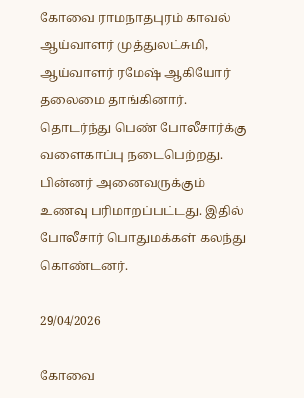கோவை ராமநாதபுரம் காவல் ஆய்வாளர் முத்துலட்சுமி, ஆய்வாளர் ரமேஷ் ஆகியோர் தலைமை தாங்கினார். தொடர்ந்து பெண் போலீசார்க்கு வளைகாப்பு நடைபெற்றது. பின்னர் அனைவருக்கும் உணவு பரிமாறப்பட்டது. இதில் போலீசார் பொதுமக்கள் கலந்து கொண்டனர்.

29/04/2026

கோவை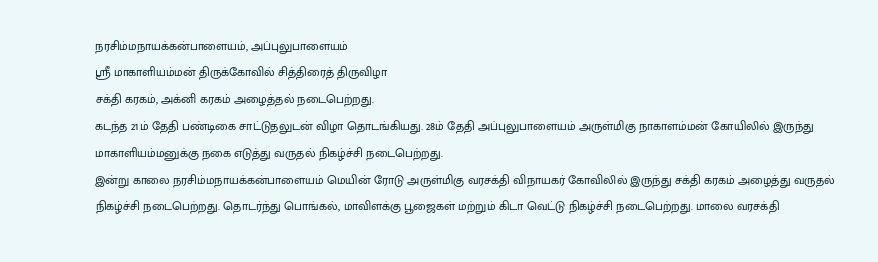நரசிம்மநாயக்கன்பாளையம், அப்புலுபாளையம்
ஸ்ரீ மாகாளியம்மன் திருக்கோவில் சித்திரைத் திருவிழா
சக்தி கரகம், அக்னி கரகம் அழைத்தல் நடைபெற்றது.
கடந்த 21ம் தேதி பண்டிகை சாட்டுதலுடன் விழா தொடங்கியது. 28ம் தேதி அப்புலுபாளையம் அருள்மிகு நாகாளம்மன் கோயிலில் இருந்து மாகாளியம்மனுக்கு நகை எடுத்து வருதல் நிகழ்ச்சி நடைபெற்றது.
இன்று காலை நரசிம்மநாயக்கன்பாளையம் மெயின் ரோடு அருள்மிகு வரசக்தி விநாயகர் கோவிலில் இருந்து சக்தி கரகம் அழைத்து வருதல் நிகழ்ச்சி நடைபெற்றது. தொடர்ந்து பொங்கல், மாவிளக்கு பூஜைகள் மற்றும் கிடா வெட்டு நிகழ்ச்சி நடைபெற்றது. மாலை வரசக்தி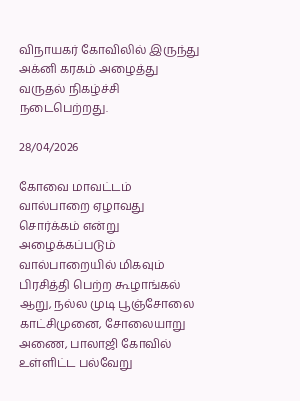விநாயகர் கோவிலில் இருந்து அக்னி கரகம் அழைத்து வருதல் நிகழ்ச்சி நடைபெற்றது.

28/04/2026

கோவை மாவட்டம் வால்பாறை ஏழாவது சொர்க்கம் என்று அழைக்கப்படும் வால்பாறையில் மிகவும் பிரசித்தி பெற்ற கூழாங்கல் ஆறு, நல்ல முடி பூஞ்சோலை காட்சிமுனை, சோலையாறு அணை, பாலாஜி கோவில் உள்ளிட்ட பல்வேறு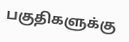பகுதிகளுக்கு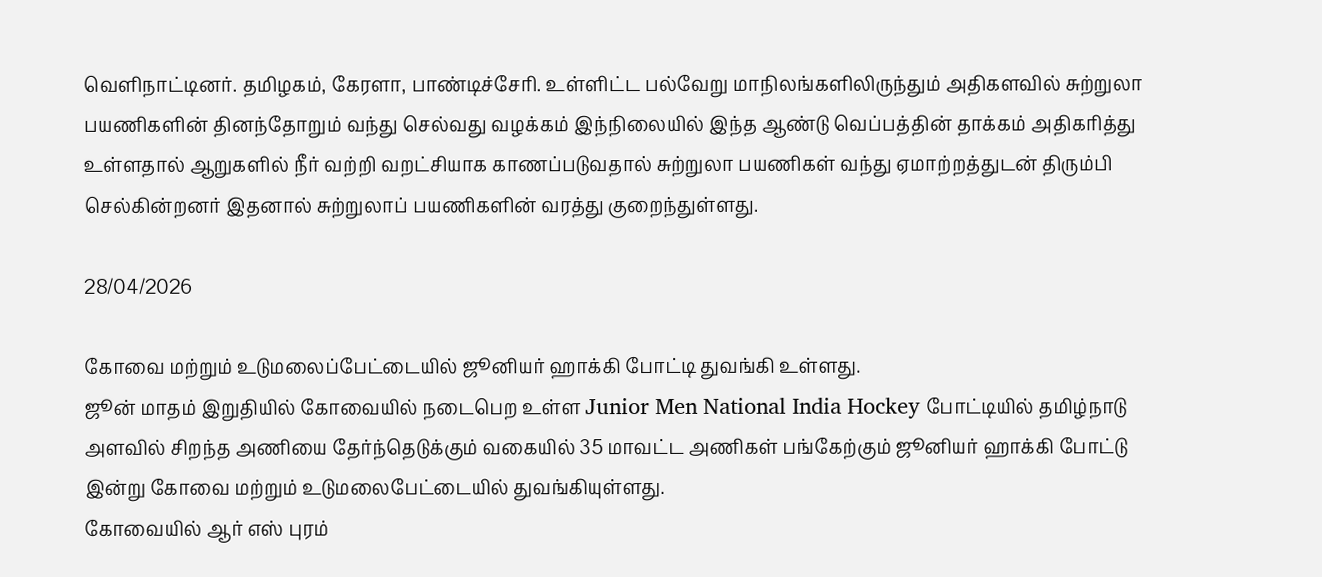வெளிநாட்டினர். தமிழகம், கேரளா, பாண்டிச்சேரி. உள்ளிட்ட பல்வேறு மாநிலங்களிலிருந்தும் அதிகளவில் சுற்றுலா பயணிகளின் தினந்தோறும் வந்து செல்வது வழக்கம் இந்நிலையில் இந்த ஆண்டு வெப்பத்தின் தாக்கம் அதிகரித்து உள்ளதால் ஆறுகளில் நீர் வற்றி வறட்சியாக காணப்படுவதால் சுற்றுலா பயணிகள் வந்து ஏமாற்றத்துடன் திரும்பி செல்கின்றனர் இதனால் சுற்றுலாப் பயணிகளின் வரத்து குறைந்துள்ளது.

28/04/2026

கோவை மற்றும் உடுமலைப்பேட்டையில் ஜூனியர் ஹாக்கி போட்டி துவங்கி உள்ளது.
ஜூன் மாதம் இறுதியில் கோவையில் நடைபெற உள்ள Junior Men National India Hockey போட்டியில் தமிழ்நாடு அளவில் சிறந்த அணியை தேர்ந்தெடுக்கும் வகையில் 35 மாவட்ட அணிகள் பங்கேற்கும் ஜூனியர் ஹாக்கி போட்டு இன்று கோவை மற்றும் உடுமலைபேட்டையில் துவங்கியுள்ளது.
கோவையில் ஆர் எஸ் புரம்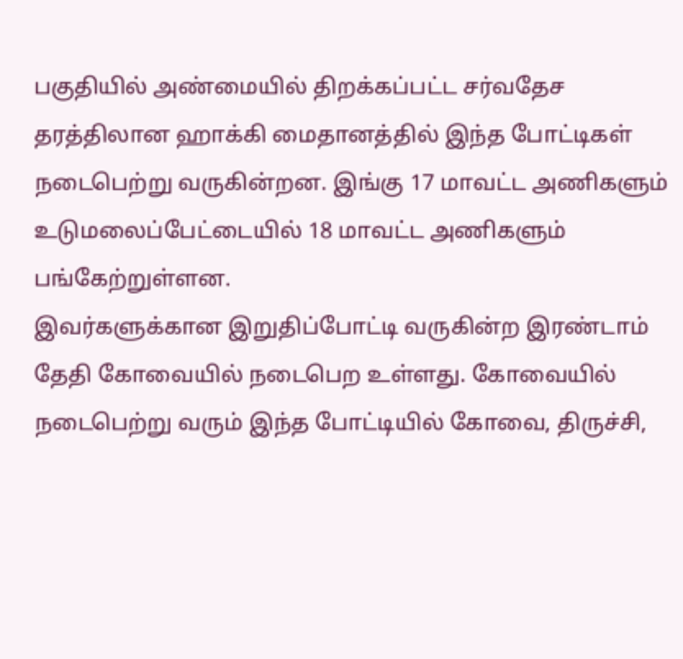பகுதியில் அண்மையில் திறக்கப்பட்ட சர்வதேச தரத்திலான ஹாக்கி மைதானத்தில் இந்த போட்டிகள் நடைபெற்று வருகின்றன. இங்கு 17 மாவட்ட அணிகளும் உடுமலைப்பேட்டையில் 18 மாவட்ட அணிகளும் பங்கேற்றுள்ளன.
இவர்களுக்கான இறுதிப்போட்டி வருகின்ற இரண்டாம் தேதி கோவையில் நடைபெற உள்ளது. கோவையில் நடைபெற்று வரும் இந்த போட்டியில் கோவை, திருச்சி,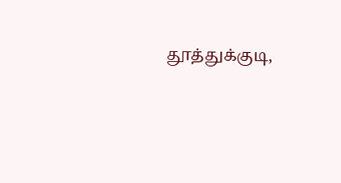தூத்துக்குடி,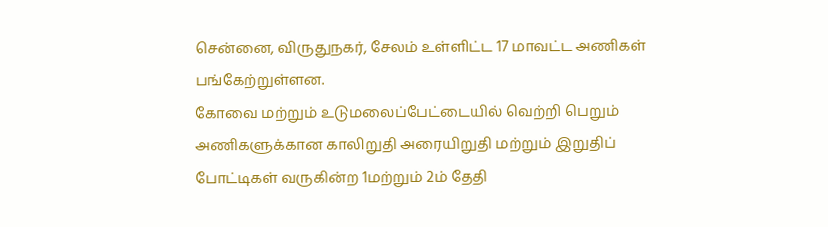சென்னை, விருதுநகர், சேலம் உள்ளிட்ட 17 மாவட்ட அணிகள் பங்கேற்றுள்ளன.
கோவை மற்றும் உடுமலைப்பேட்டையில் வெற்றி பெறும் அணிகளுக்கான காலிறுதி அரையிறுதி மற்றும் இறுதிப் போட்டிகள் வருகின்ற 1மற்றும் 2ம் தேதி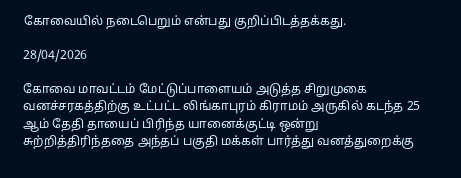கோவையில் நடைபெறும் என்பது குறிப்பிடத்தக்கது.

28/04/2026

கோவை மாவட்டம் மேட்டுப்பாளையம் அடுத்த சிறுமுகை வனச்சரகத்திற்கு உட்பட்ட லிங்காபுரம் கிராமம் அருகில் கடந்த 25 ஆம் தேதி தாயைப் பிரிந்த யானைக்குட்டி ஒன்று சுற்றித்திரிந்ததை அந்தப் பகுதி மக்கள் பார்த்து வனத்துறைக்கு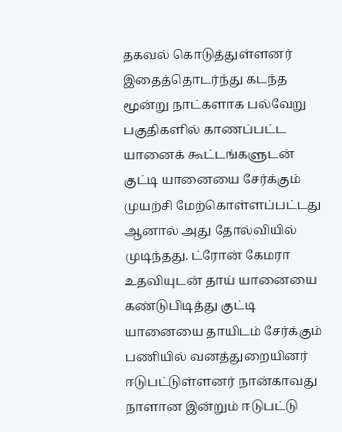தகவல் கொடுத்துள்ளனர் இதைத்தொடர்ந்து கடந்த மூன்று நாட்களாக பல்வேறு பகுதிகளில் காணப்பட்ட யானைக் கூட்டங்களுடன் குட்டி யானையை சேர்க்கும் முயற்சி மேற்கொள்ளப்பட்டது ஆனால் அது தோல்வியில் முடிந்தது. ட்ரோன் கேமரா உதவியுடன் தாய் யானையை கண்டுபிடித்து குட்டி யானையை தாயிடம் சேர்க்கும் பணியில் வனத்துறையினர் ஈடுபட்டுள்ளனர் நான்காவது நாளான இன்றும் ஈடுபட்டு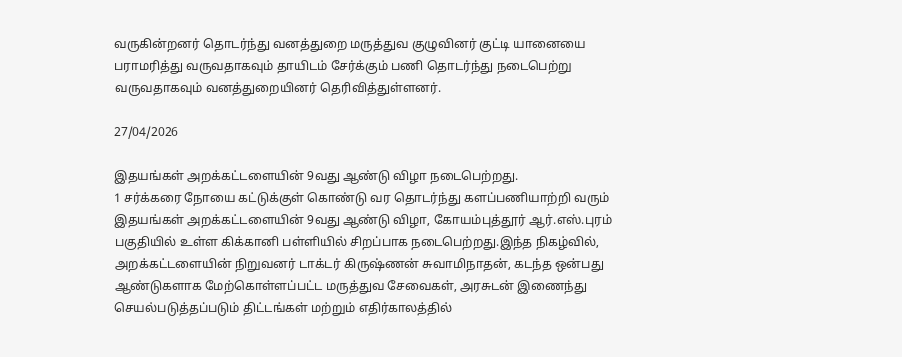வருகின்றனர் தொடர்ந்து வனத்துறை மருத்துவ குழுவினர் குட்டி யானையை பராமரித்து வருவதாகவும் தாயிடம் சேர்க்கும் பணி தொடர்ந்து நடைபெற்று வருவதாகவும் வனத்துறையினர் தெரிவித்துள்ளனர்.

27/04/2026

இதயங்கள் அறக்கட்டளையின் 9வது ஆண்டு விழா நடைபெற்றது.
1 சர்க்கரை நோயை கட்டுக்குள் கொண்டு வர தொடர்ந்து களப்பணியாற்றி வரும் இதயங்கள் அறக்கட்டளையின் 9வது ஆண்டு விழா, கோயம்புத்தூர் ஆர்.எஸ்.புரம் பகுதியில் உள்ள கிக்கானி பள்ளியில் சிறப்பாக நடைபெற்றது.இந்த நிகழ்வில், அறக்கட்டளையின் நிறுவனர் டாக்டர் கிருஷ்ணன் சுவாமிநாதன், கடந்த ஒன்பது ஆண்டுகளாக மேற்கொள்ளப்பட்ட மருத்துவ சேவைகள், அரசுடன் இணைந்து செயல்படுத்தப்படும் திட்டங்கள் மற்றும் எதிர்காலத்தில்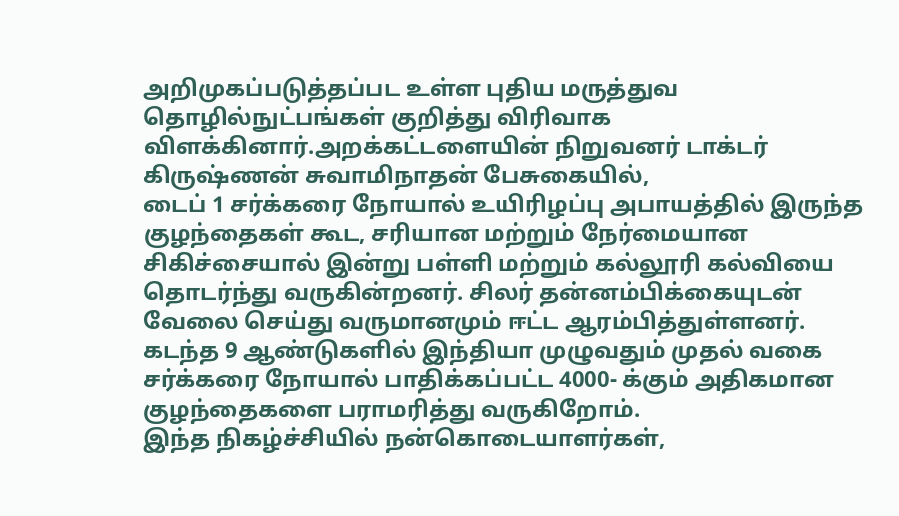அறிமுகப்படுத்தப்பட உள்ள புதிய மருத்துவ தொழில்நுட்பங்கள் குறித்து விரிவாக விளக்கினார்.அறக்கட்டளையின் நிறுவனர் டாக்டர் கிருஷ்ணன் சுவாமிநாதன் பேசுகையில்,
டைப் 1 சர்க்கரை நோயால் உயிரிழப்பு அபாயத்தில் இருந்த குழந்தைகள் கூட, சரியான மற்றும் நேர்மையான சிகிச்சையால் இன்று பள்ளி மற்றும் கல்லூரி கல்வியை தொடர்ந்து வருகின்றனர். சிலர் தன்னம்பிக்கையுடன் வேலை செய்து வருமானமும் ஈட்ட ஆரம்பித்துள்ளனர். கடந்த 9 ஆண்டுகளில் இந்தியா முழுவதும் முதல் வகை சர்க்கரை நோயால் பாதிக்கப்பட்ட 4000- க்கும் அதிகமான குழந்தைகளை பராமரித்து வருகிறோம்.
இந்த நிகழ்ச்சியில் நன்கொடையாளர்கள்,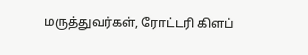மருத்துவர்கள், ரோட்டரி கிளப்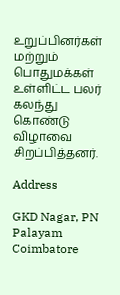உறுப்பினர்கள் மற்றும் பொதுமக்கள் உள்ளிட்ட பலர் கலந்து கொண்டு விழாவை சிறப்பித்தனர்.

Address

GKD Nagar, PN Palayam
Coimbatore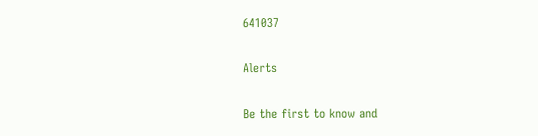641037

Alerts

Be the first to know and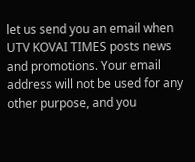let us send you an email when UTV KOVAI TIMES posts news and promotions. Your email address will not be used for any other purpose, and you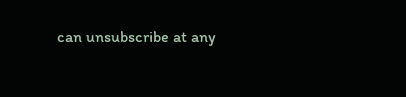can unsubscribe at any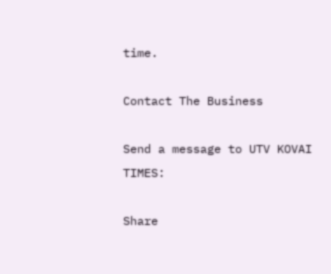time.

Contact The Business

Send a message to UTV KOVAI TIMES:

Share